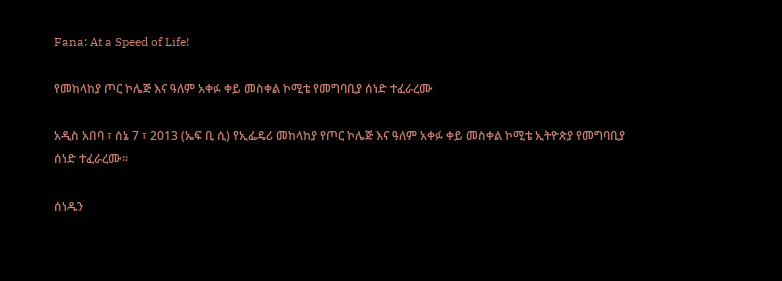Fana: At a Speed of Life!

የመከላከያ ጦር ኮሌጅ እና ዓለም አቀፉ ቀይ መስቀል ኮሚቴ የመግባቢያ ሰነድ ተፈራረሙ

አዲስ አበባ ፣ ሰኔ 7 ፣ 2013 (ኤፍ ቢ ሲ) የኢፌዴሪ መከላከያ የጦር ኮሌጅ እና ዓለም አቀፉ ቀይ መስቀል ኮሚቴ ኢትዮጵያ የመግባቢያ ሰነድ ተፈራረሙ፡፡

ሰነዱን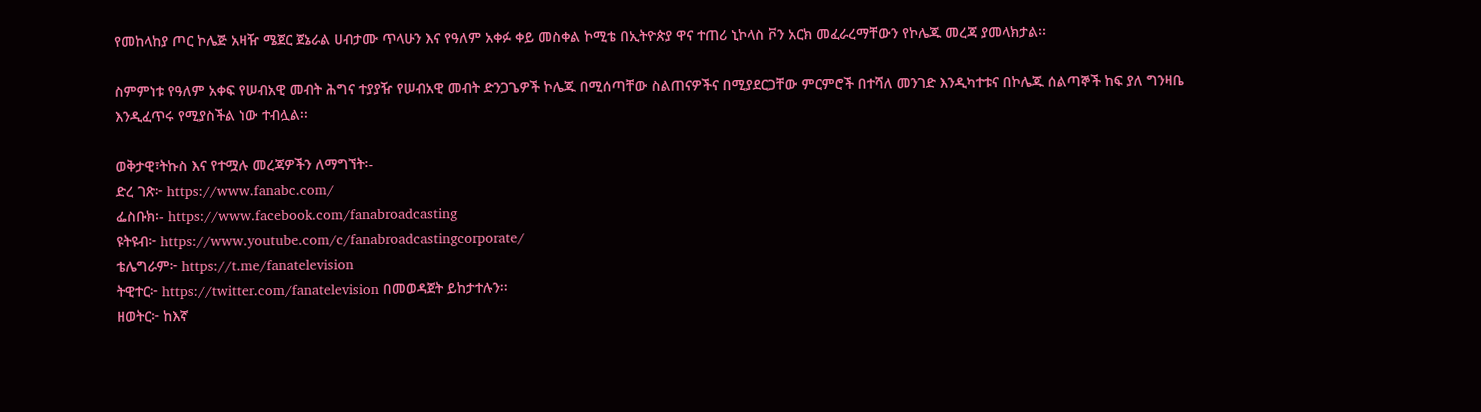የመከላከያ ጦር ኮሌጅ አዛዥ ሜጀር ጀኔራል ሀብታሙ ጥላሁን እና የዓለም አቀፉ ቀይ መስቀል ኮሚቴ በኢትዮጵያ ዋና ተጠሪ ኒኮላስ ቮን አርክ መፈራረማቸውን የኮሌጁ መረጃ ያመላክታል፡፡

ስምምነቱ የዓለም አቀፍ የሠብአዊ መብት ሕግና ተያያዥ የሠብአዊ መብት ድንጋጌዎች ኮሌጁ በሚሰጣቸው ስልጠናዎችና በሚያደርጋቸው ምርምሮች በተሻለ መንገድ እንዲካተቱና በኮሌጁ ሰልጣኞች ከፍ ያለ ግንዛቤ እንዲፈጥሩ የሚያስችል ነው ተብሏል፡፡

ወቅታዊ፣ትኩስ እና የተሟሉ መረጃዎችን ለማግኘት፡-
ድረ ገጽ፦ https://www.fanabc.com/
ፌስቡክ፡- https://www.facebook.com/fanabroadcasting
ዩትዩብ፦ https://www.youtube.com/c/fanabroadcastingcorporate/
ቴሌግራም፦ https://t.me/fanatelevision
ትዊተር፦ https://twitter.com/fanatelevision በመወዳጀት ይከታተሉን፡፡
ዘወትር፦ ከእኛ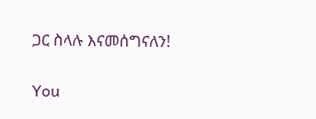ጋር ስላሉ እናመሰግናለን!

You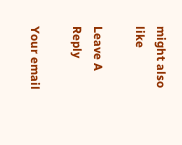might also like

Leave A Reply

Your email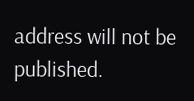address will not be published.